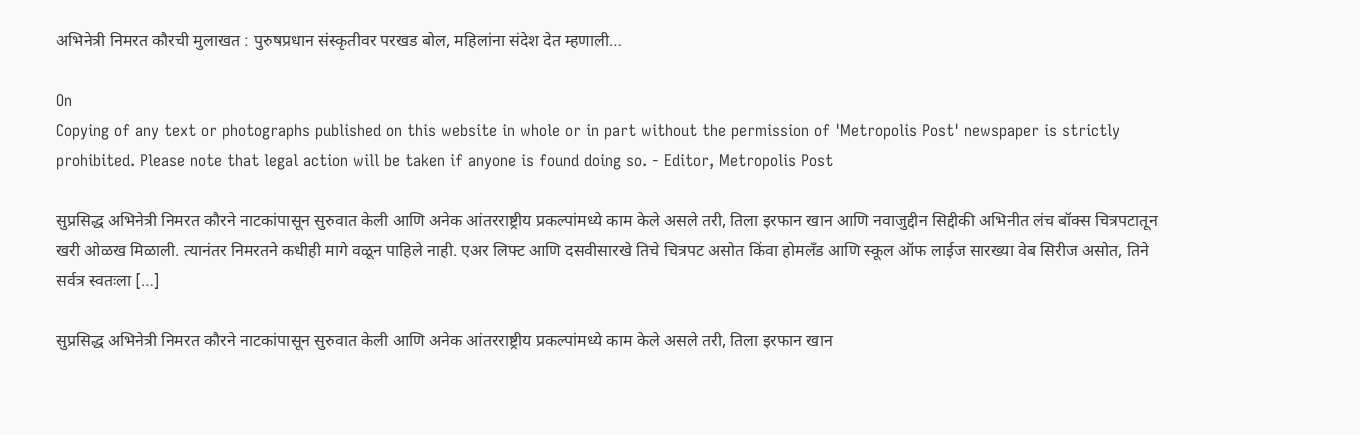अभिनेत्री निमरत कौरची मुलाखत : पुरुषप्रधान संस्कृतीवर परखड बोल, महिलांना संदेश देत म्हणाली…

On
Copying of any text or photographs published on this website in whole or in part without the permission of 'Metropolis Post' newspaper is strictly prohibited. Please note that legal action will be taken if anyone is found doing so. - Editor, Metropolis Post

सुप्रसिद्ध अभिनेत्री निमरत कौरने नाटकांपासून सुरुवात केली आणि अनेक आंतरराष्ट्रीय प्रकल्पांमध्ये काम केले असले तरी, तिला इरफान खान आणि नवाजुद्दीन सिद्दीकी अभिनीत लंच बॉक्स चित्रपटातून खरी ओळख मिळाली. त्यानंतर निमरतने कधीही मागे वळून पाहिले नाही. एअर लिफ्ट आणि दसवीसारखे तिचे चित्रपट असोत किंवा होमलँड आणि स्कूल ऑफ लाईज सारख्या वेब सिरीज असोत, तिने सर्वत्र स्वतःला […]

सुप्रसिद्ध अभिनेत्री निमरत कौरने नाटकांपासून सुरुवात केली आणि अनेक आंतरराष्ट्रीय प्रकल्पांमध्ये काम केले असले तरी, तिला इरफान खान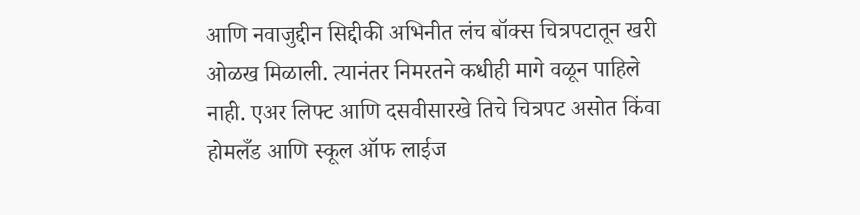आणि नवाजुद्दीन सिद्दीकी अभिनीत लंच बॉक्स चित्रपटातून खरी ओळख मिळाली. त्यानंतर निमरतने कधीही मागे वळून पाहिले नाही. एअर लिफ्ट आणि दसवीसारखे तिचे चित्रपट असोत किंवा होमलँड आणि स्कूल ऑफ लाईज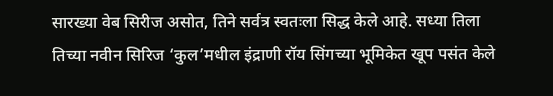सारख्या वेब सिरीज असोत, तिने सर्वत्र स्वतःला सिद्ध केले आहे. सध्या तिला तिच्या नवीन सिरिज ‘कुल’मधील इंद्राणी रॉय सिंगच्या भूमिकेत खूप पसंत केले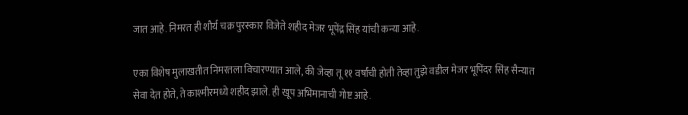जात आहे. निमरत ही शौर्य चक्र पुरस्कार विजेते शहीद मेजर भूपेंद्र सिंह यांची कन्या आहे.

एका विशेष मुलाखतीत निमरतला विचारण्यात आले, की जेव्हा तू ११ वर्षांची होती तेव्हा तुझे वडील मेजर भूपिंदर सिंह सैन्यात सेवा देत होते, ते काश्मीरमध्ये शहीद झाले. ही खूप अभिमानाची गोष्ट आहे.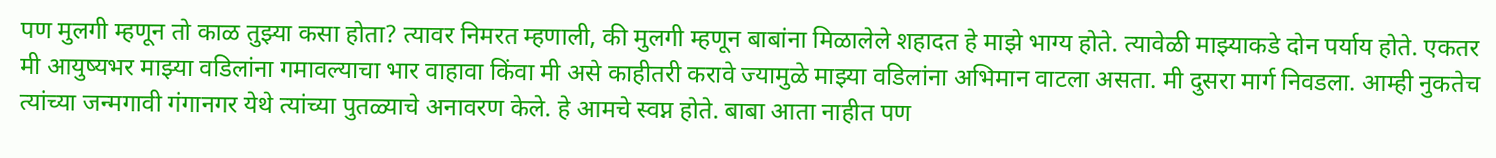पण मुलगी म्हणून तो काळ तुझ्या कसा होता? त्यावर निमरत म्हणाली, की मुलगी म्हणून बाबांना मिळालेले शहादत हे माझे भाग्य होते. त्यावेळी माझ्याकडे दोन पर्याय होते. एकतर मी आयुष्यभर माझ्या वडिलांना गमावल्याचा भार वाहावा किंवा मी असे काहीतरी करावे ज्यामुळे माझ्या वडिलांना अभिमान वाटला असता. मी दुसरा मार्ग निवडला. आम्ही नुकतेच त्यांच्या जन्मगावी गंगानगर येथे त्यांच्या पुतळ्याचे अनावरण केले. हे आमचे स्वप्न होते. बाबा आता नाहीत पण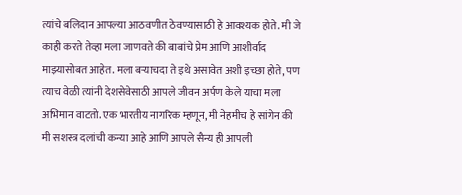त्यांचे बलिदान आपल्या आठवणीत ठेवण्यासाठी हे आवश्यक होते. मी जे काही करते तेव्हा मला जाणवते की बाबांचे प्रेम आणि आशीर्वाद माझ्यासोबत आहेत. मला बऱ्याचदा ते इथे असावेत अशी इच्छा होते, पण त्याच वेळी त्यांनी देशसेवेसाठी आपले जीवन अर्पण केले याचा मला अभिमान वाटतो. एक भारतीय नागरिक म्हणून, मी नेहमीच हे सांगेन की मी सशस्त्र दलांची कन्या आहे आणि आपले सैन्य ही आपली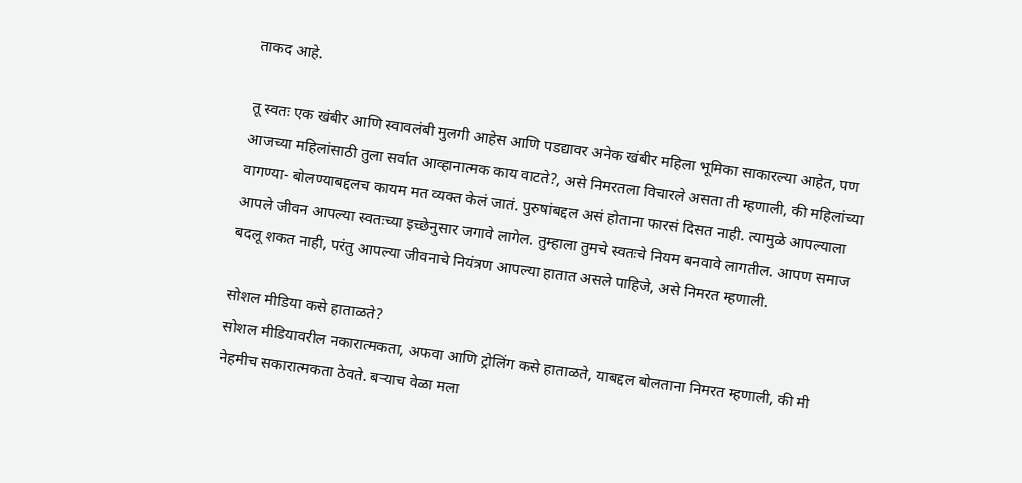ताकद आहे.

तू स्वतः एक खंबीर आणि स्वावलंबी मुलगी आहेस आणि पडद्यावर अनेक खंबीर महिला भूमिका साकारल्या आहेत, पण आजच्या महिलांसाठी तुला सर्वात आव्हानात्मक काय वाटते?, असे निमरतला विचारले असता ती म्हणाली, की महिलांच्या वागण्या- बोलण्याबद्दलच कायम मत व्यक्त केलं जातं. पुरुषांबद्दल असं होताना फारसं दिसत नाही. त्यामुळे आपल्याला आपले जीवन आपल्या स्वतःच्या इच्छेनुसार जगावे लागेल. तुम्हाला तुमचे स्वतःचे नियम बनवावे लागतील. आपण समाज बदलू शकत नाही, परंतु आपल्या जीवनाचे नियंत्रण आपल्या हातात असले पाहिजे, असे निमरत म्हणाली.

सोशल मीडिया कसे हाताळते?
सोशल मीडियावरील नकारात्मकता, अफवा आणि ट्रोलिंग कसे हाताळते, याबद्दल बोलताना निमरत म्हणाली, की मी नेहमीच सकारात्मकता ठेवते. बऱ्याच वेळा मला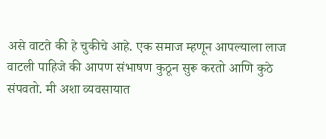असे वाटते की हे चुकीचे आहे. एक समाज म्हणून आपल्याला लाज वाटली पाहिजे की आपण संभाषण कुठून सुरू करतो आणि कुठे संपवतो. मी अशा व्यवसायात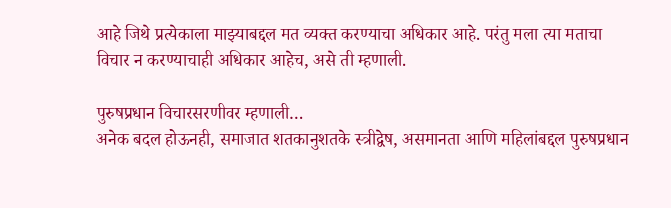आहे जिथे प्रत्येकाला माझ्याबद्दल मत व्यक्त करण्याचा अधिकार आहे. परंतु मला त्या मताचा विचार न करण्याचाही अधिकार आहेच, असे ती म्हणाली.

पुरुषप्रधान विचारसरणीवर म्हणाली…
अनेक बदल होऊनही, समाजात शतकानुशतके स्त्रीद्वेष, असमानता आणि महिलांबद्दल पुरुषप्रधान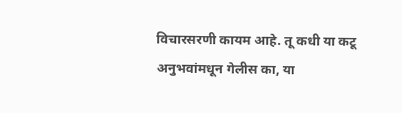विचारसरणी कायम आहे. तू कधी या कटू अनुभवांमधून गेलीस का, या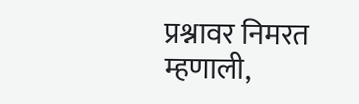प्रश्नावर निमरत म्हणाली,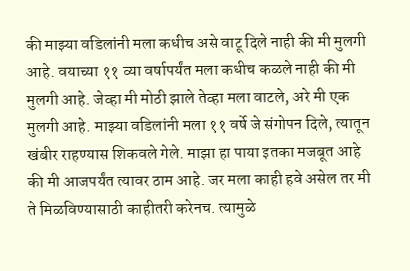की माझ्या वडिलांनी मला कधीच असे वाटू दिले नाही की मी मुलगी आहे. वयाच्या ११ व्या वर्षापर्यंत मला कधीच कळले नाही की मी मुलगी आहे. जेव्हा मी मोठी झाले तेव्हा मला वाटले, अरे मी एक मुलगी आहे. माझ्या वडिलांनी मला ११ वर्षे जे संगोपन दिले, त्यातून खंबीर राहण्यास शिकवले गेले. माझा हा पाया इतका मजबूत आहे की मी आजपर्यंत त्यावर ठाम आहे. जर मला काही हवे असेल तर मी ते मिळविण्यासाठी काहीतरी करेनच. त्यामुळे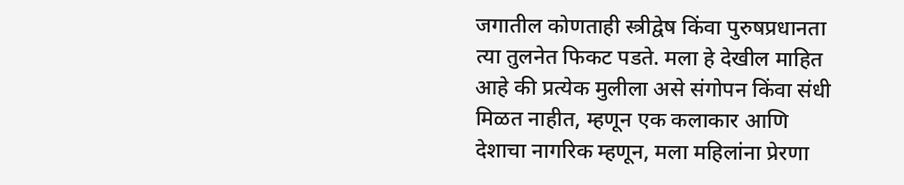जगातील कोणताही स्त्रीद्वेष किंवा पुरुषप्रधानता त्या तुलनेत फिकट पडते. मला हे देखील माहित आहे की प्रत्येक मुलीला असे संगोपन किंवा संधी मिळत नाहीत, म्हणून एक कलाकार आणि देशाचा नागरिक म्हणून, मला महिलांना प्रेरणा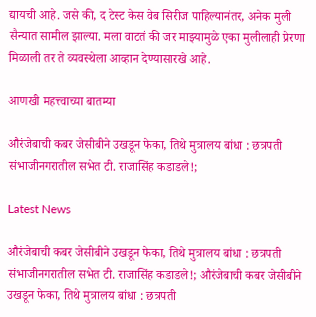द्यायची आहे. जसे की, द टेस्ट केस वेब सिरीज पाहिल्यानंतर, अनेक मुली सैन्यात सामील झाल्या. मला वाटतं की जर माझ्यामुळे एका मुलीलाही प्रेरणा मिळाली तर ते व्यवस्थेला आव्हान देण्यासारखे आहे.

आणखी महत्त्वाच्या बातम्या

औरंजेबाची कबर जेसीबीने उखडून फेका, तिथे मुत्रालय बांधा : छत्रपती संभाजीनगरातील सभेत टी. राजासिंह कडाडले!;

Latest News

औरंजेबाची कबर जेसीबीने उखडून फेका, तिथे मुत्रालय बांधा : छत्रपती संभाजीनगरातील सभेत टी. राजासिंह कडाडले!; औरंजेबाची कबर जेसीबीने उखडून फेका, तिथे मुत्रालय बांधा : छत्रपती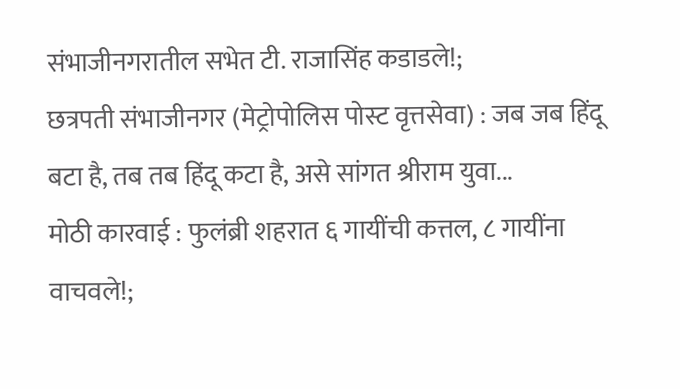संभाजीनगरातील सभेत टी. राजासिंह कडाडले!;
छत्रपती संभाजीनगर (मेट्रोपोलिस पोस्ट वृत्तसेवा) : जब जब हिंदू बटा है, तब तब हिंदू कटा है, असे सांगत श्रीराम युवा...
मोठी कारवाई : फुलंब्री शहरात ६ गायींची कत्तल, ८ गायींना वाचवले!;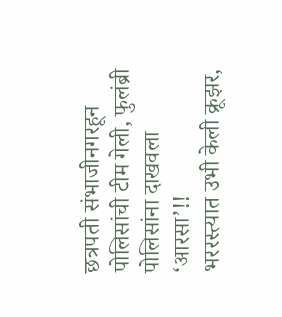छत्रपती संभाजीनगरहून पोलिसांची टीम गेली, फुलंब्री पोलिसांना दाखवला ‘आरसा’!!
भररस्त्यात उभी केली क्रूझर,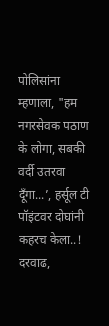पोलिसांना म्हणाला, "हम नगरसेवक पठाण के लोगा, सबकी वर्दी उतरवा दूँगा...’, हर्सूल टी पॉइंटवर दोघांनी कहरच केला..!
दरवाढ,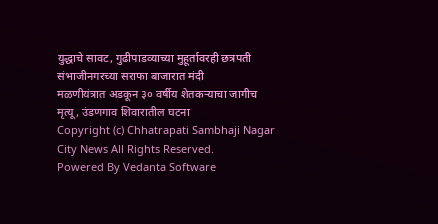युद्धाचे सावट, गुढीपाडव्याच्या मुहूर्तावरही छत्रपती संभाजीनगरच्या सराफा बाजारात मंदी
मळणीयंत्रात अडकून ३० वर्षीय शेतकऱ्याचा जागीच मृत्यू, उंडणगाव शिवारातील घटना
Copyright (c) Chhatrapati Sambhaji Nagar City News All Rights Reserved.
Powered By Vedanta Software